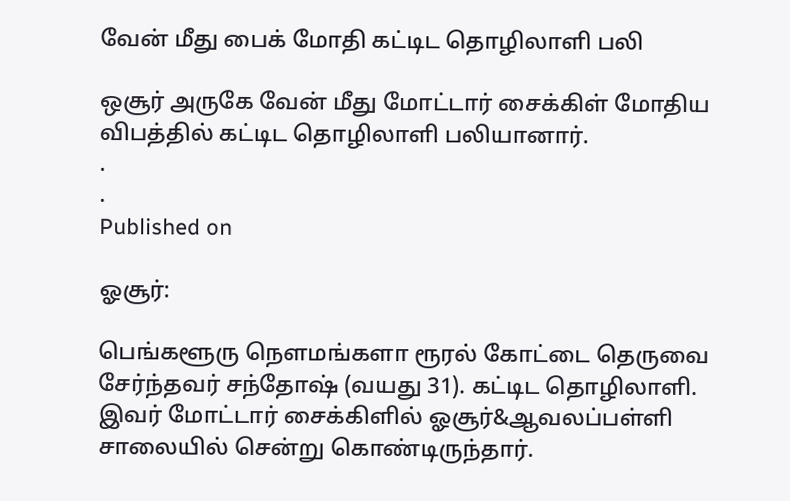வேன் மீது பைக் மோதி கட்டிட தொழிலாளி பலி

ஒசூர் அருகே வேன் மீது மோட்டார் சைக்கிள் மோதிய விபத்தில் கட்டிட தொழிலாளி பலியானார்.
.
.
Published on

ஓசூர்:

பெங்களூரு நௌமங்களா ரூரல் கோட்டை தெருவை சேர்ந்தவர் சந்தோஷ் (வயது 31). கட்டிட தொழிலாளி. இவர் மோட்டார் சைக்கிளில் ஓசூர்&ஆவலப்பள்ளி சாலையில் சென்று கொண்டிருந்தார்.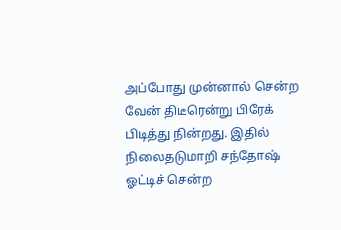அப்போது முன்னால் சென்ற வேன் திடீரென்று பிரேக் பிடித்து நின்றது. இதில் நிலைதடுமாறி சந்தோஷ் ஓட்டிச் சென்ற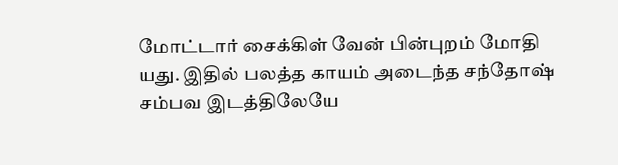மோட்டார் சைக்கிள் வேன் பின்புறம் மோதி யது. இதில் பலத்த காயம் அடைந்த சந்தோஷ் சம்பவ இடத்திலேயே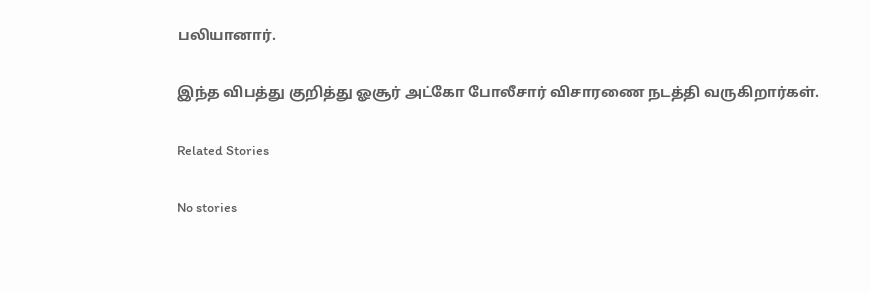பலியானார்.

இந்த விபத்து குறித்து ஓசூர் அட்கோ போலீசார் விசாரணை நடத்தி வருகிறார்கள்.

Related Stories

No stories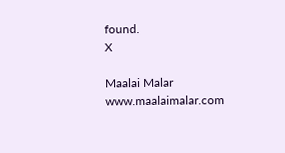found.
X

Maalai Malar
www.maalaimalar.com